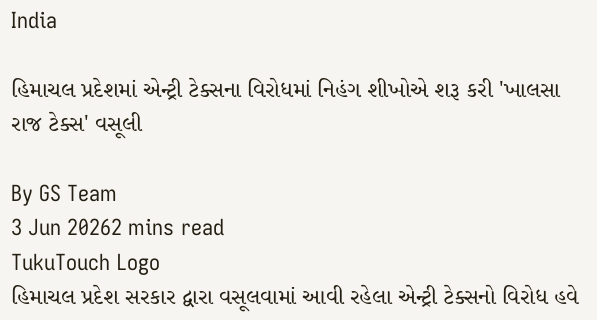India

હિમાચલ પ્રદેશમાં એન્ટ્રી ટેક્સના વિરોધમાં નિહંગ શીખોએ શરૂ કરી 'ખાલસા રાજ ટેક્સ' વસૂલી

By GS Team
3 Jun 20262 mins read
TukuTouch Logo
હિમાચલ પ્રદેશ સરકાર દ્વારા વસૂલવામાં આવી રહેલા એન્ટ્રી ટેક્સનો વિરોધ હવે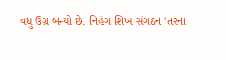વધુ ઉગ્ર બન્યો છે. નિહંગ શિખ સંગઠન 'તરના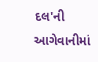દલ'ની આગેવાનીમાં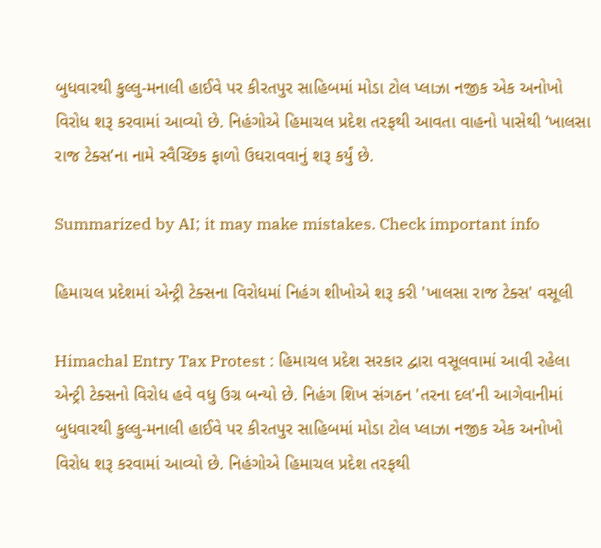બુધવારથી કુલ્લુ-મનાલી હાઈવે પર કીરતપુર સાહિબમાં મોડા ટોલ પ્લાઝા નજીક એક અનોખો વિરોધ શરૂ કરવામાં આવ્યો છે. નિહંગોએ હિમાચલ પ્રદેશ તરફથી આવતા વાહનો પાસેથી ‘ખાલસા રાજ ટેક્સ’ના નામે સ્વૈચ્છિક ફાળો ઉઘરાવવાનું શરૂ કર્યું છે.

Summarized by AI; it may make mistakes. Check important info

હિમાચલ પ્રદેશમાં એન્ટ્રી ટેક્સના વિરોધમાં નિહંગ શીખોએ શરૂ કરી 'ખાલસા રાજ ટેક્સ' વસૂલી

Himachal Entry Tax Protest : હિમાચલ પ્રદેશ સરકાર દ્વારા વસૂલવામાં આવી રહેલા એન્ટ્રી ટેક્સનો વિરોધ હવે વધુ ઉગ્ર બન્યો છે. નિહંગ શિખ સંગઠન 'તરના દલ'ની આગેવાનીમાં બુધવારથી કુલ્લુ-મનાલી હાઈવે પર કીરતપુર સાહિબમાં મોડા ટોલ પ્લાઝા નજીક એક અનોખો વિરોધ શરૂ કરવામાં આવ્યો છે. નિહંગોએ હિમાચલ પ્રદેશ તરફથી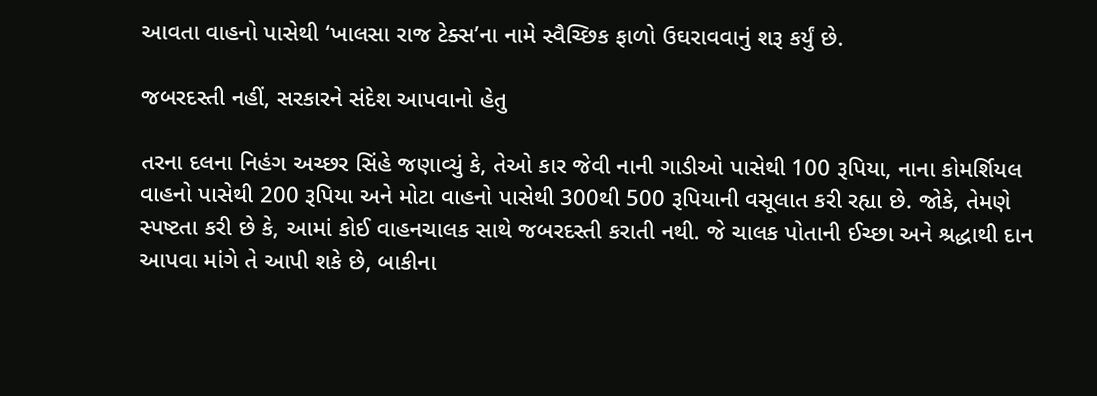આવતા વાહનો પાસેથી ‘ખાલસા રાજ ટેક્સ’ના નામે સ્વૈચ્છિક ફાળો ઉઘરાવવાનું શરૂ કર્યું છે.

જબરદસ્તી નહીં, સરકારને સંદેશ આપવાનો હેતુ

તરના દલના નિહંગ અચ્છર સિંહે જણાવ્યું કે, તેઓ કાર જેવી નાની ગાડીઓ પાસેથી 100 રૂપિયા, નાના કોમર્શિયલ વાહનો પાસેથી 200 રૂપિયા અને મોટા વાહનો પાસેથી 300થી 500 રૂપિયાની વસૂલાત કરી રહ્યા છે. જોકે, તેમણે સ્પષ્ટતા કરી છે કે, આમાં કોઈ વાહનચાલક સાથે જબરદસ્તી કરાતી નથી. જે ચાલક પોતાની ઈચ્છા અને શ્રદ્ધાથી દાન આપવા માંગે તે આપી શકે છે, બાકીના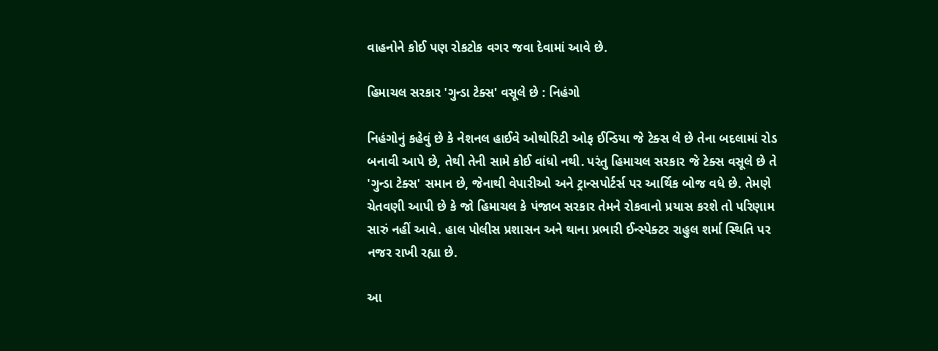વાહનોને કોઈ પણ રોકટોક વગર જવા દેવામાં આવે છે.

હિમાચલ સરકાર 'ગુન્ડા ટેક્સ' વસૂલે છે : નિહંગો

નિહંગોનું કહેવું છે કે નેશનલ હાઈવે ઓથોરિટી ઓફ ઈન્ડિયા જે ટેક્સ લે છે તેના બદલામાં રોડ બનાવી આપે છે, તેથી તેની સામે કોઈ વાંધો નથી. પરંતુ હિમાચલ સરકાર જે ટેક્સ વસૂલે છે તે 'ગુન્ડા ટેક્સ' સમાન છે, જેનાથી વેપારીઓ અને ટ્રાન્સપોર્ટર્સ પર આર્થિક બોજ વધે છે. તેમણે ચેતવણી આપી છે કે જો હિમાચલ કે પંજાબ સરકાર તેમને રોકવાનો પ્રયાસ કરશે તો પરિણામ સારું નહીં આવે. હાલ પોલીસ પ્રશાસન અને થાના પ્રભારી ઈન્સ્પેક્ટર રાહુલ શર્મા સ્થિતિ પર નજર રાખી રહ્યા છે.

આ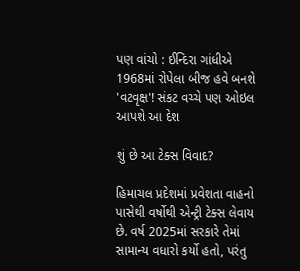પણ વાંચો : ઈન્દિરા ગાંધીએ 1968માં રોપેલા બીજ હવે બનશે 'વટવૃક્ષ'! સંકટ વચ્ચે પણ ઓઇલ આપશે આ દેશ

શું છે આ ટેક્સ વિવાદ?

હિમાચલ પ્રદેશમાં પ્રવેશતા વાહનો પાસેથી વર્ષોથી એન્ટ્રી ટેક્સ લેવાય છે. વર્ષ 2025માં સરકારે તેમાં સામાન્ય વધારો કર્યો હતો, પરંતુ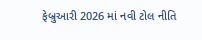ફેબ્રુઆરી 2026 માં નવી ટોલ નીતિ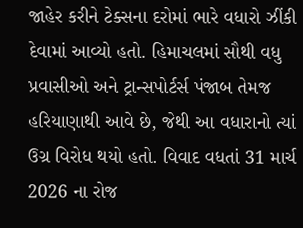જાહેર કરીને ટેક્સના દરોમાં ભારે વધારો ઝીંકી દેવામાં આવ્યો હતો. હિમાચલમાં સૌથી વધુ પ્રવાસીઓ અને ટ્રાન્સપોર્ટર્સ પંજાબ તેમજ હરિયાણાથી આવે છે, જેથી આ વધારાનો ત્યાં ઉગ્ર વિરોધ થયો હતો. વિવાદ વધતાં 31 માર્ચ 2026 ના રોજ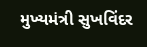મુખ્યમંત્રી સુખવિંદર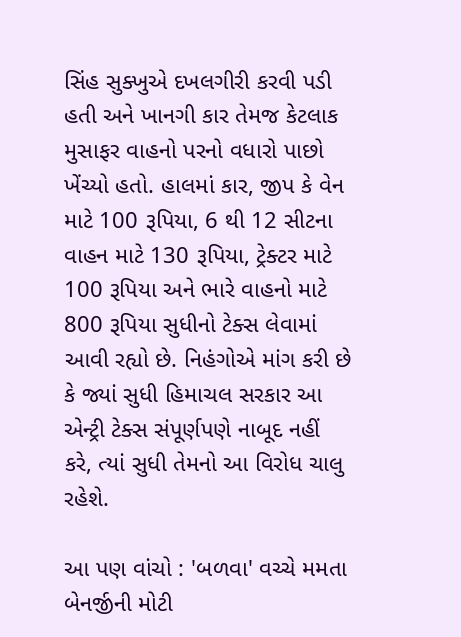સિંહ સુક્ખુએ દખલગીરી કરવી પડી હતી અને ખાનગી કાર તેમજ કેટલાક મુસાફર વાહનો પરનો વધારો પાછો ખેંચ્યો હતો. હાલમાં કાર, જીપ કે વેન માટે 100 રૂપિયા, 6 થી 12 સીટના વાહન માટે 130 રૂપિયા, ટ્રેક્ટર માટે 100 રૂપિયા અને ભારે વાહનો માટે 800 રૂપિયા સુધીનો ટેક્સ લેવામાં આવી રહ્યો છે. નિહંગોએ માંગ કરી છે કે જ્યાં સુધી હિમાચલ સરકાર આ એન્ટ્રી ટેક્સ સંપૂર્ણપણે નાબૂદ નહીં કરે, ત્યાં સુધી તેમનો આ વિરોધ ચાલુ રહેશે.

આ પણ વાંચો : 'બળવા' વચ્ચે મમતા બેનર્જીની મોટી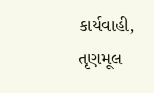કાર્યવાહી, તૃણમૂલ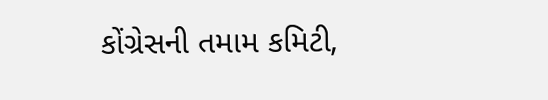કોંગ્રેસની તમામ કમિટી,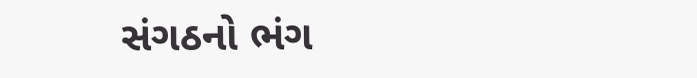સંગઠનો ભંગ